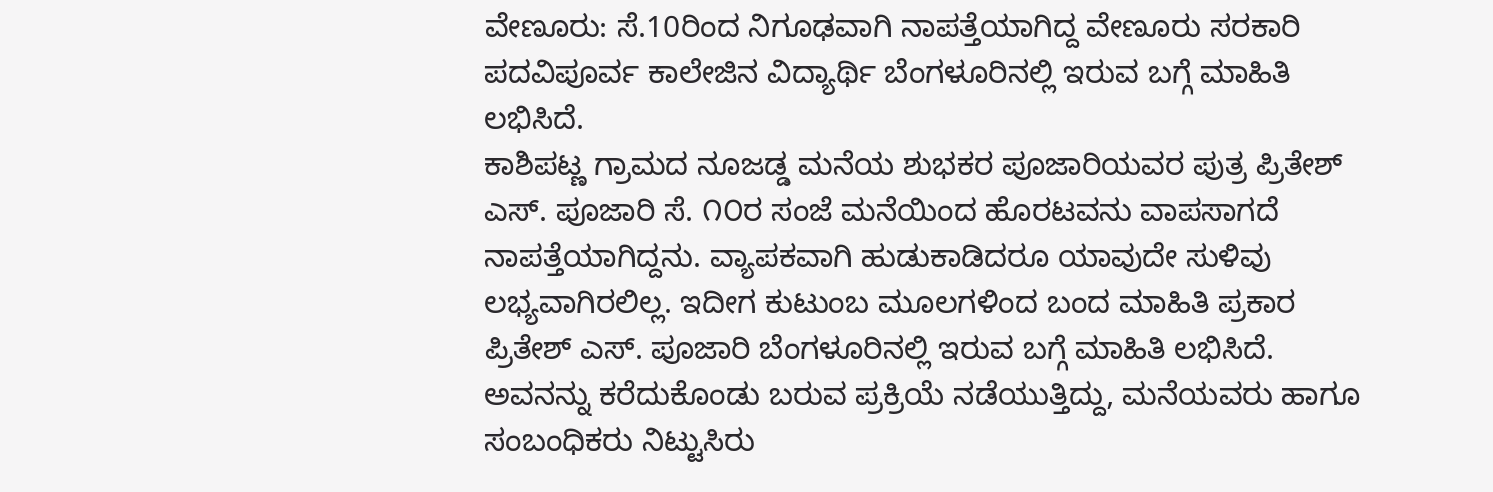ವೇಣೂರು: ಸೆ.10ರಿಂದ ನಿಗೂಢವಾಗಿ ನಾಪತ್ತೆಯಾಗಿದ್ದ ವೇಣೂರು ಸರಕಾರಿ ಪದವಿಪೂರ್ವ ಕಾಲೇಜಿನ ವಿದ್ಯಾರ್ಥಿ ಬೆಂಗಳೂರಿನಲ್ಲಿ ಇರುವ ಬಗ್ಗೆ ಮಾಹಿತಿ ಲಭಿಸಿದೆ.
ಕಾಶಿಪಟ್ಣ ಗ್ರಾಮದ ನೂಜಡ್ಡ ಮನೆಯ ಶುಭಕರ ಪೂಜಾರಿಯವರ ಪುತ್ರ ಪ್ರಿತೇಶ್ ಎಸ್. ಪೂಜಾರಿ ಸೆ. ೧೦ರ ಸಂಜೆ ಮನೆಯಿಂದ ಹೊರಟವನು ವಾಪಸಾಗದೆ ನಾಪತ್ತೆಯಾಗಿದ್ದನು. ವ್ಯಾಪಕವಾಗಿ ಹುಡುಕಾಡಿದರೂ ಯಾವುದೇ ಸುಳಿವು ಲಭ್ಯವಾಗಿರಲಿಲ್ಲ. ಇದೀಗ ಕುಟುಂಬ ಮೂಲಗಳಿಂದ ಬಂದ ಮಾಹಿತಿ ಪ್ರಕಾರ ಪ್ರಿತೇಶ್ ಎಸ್. ಪೂಜಾರಿ ಬೆಂಗಳೂರಿನಲ್ಲಿ ಇರುವ ಬಗ್ಗೆ ಮಾಹಿತಿ ಲಭಿಸಿದೆ. ಅವನನ್ನು ಕರೆದುಕೊಂಡು ಬರುವ ಪ್ರಕ್ರಿಯೆ ನಡೆಯುತ್ತಿದ್ದು, ಮನೆಯವರು ಹಾಗೂ ಸಂಬಂಧಿಕರು ನಿಟ್ಟುಸಿರು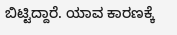ಬಿಟ್ಟಿದ್ದಾರೆ. ಯಾವ ಕಾರಣಕ್ಕೆ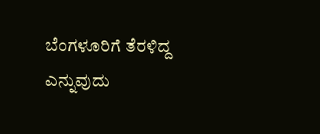ಬೆಂಗಳೂರಿಗೆ ತೆರಳಿದ್ದ ಎನ್ನುವುದು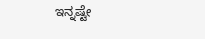ಇನ್ನಷ್ಟೇ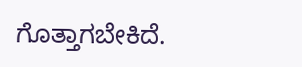ಗೊತ್ತಾಗಬೇಕಿದೆ.